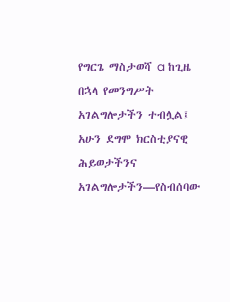የግርጌ ማስታወሻ a ከጊዜ በኋላ የመንግሥት አገልግሎታችን ተብሏል፤ አሁን ደግሞ ክርስቲያናዊ ሕይወታችንና አገልግሎታችን—የስብሰባው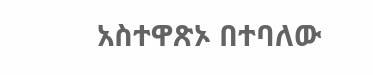አስተዋጽኦ በተባለው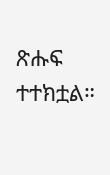ጽሑፍ ተተክቷል።